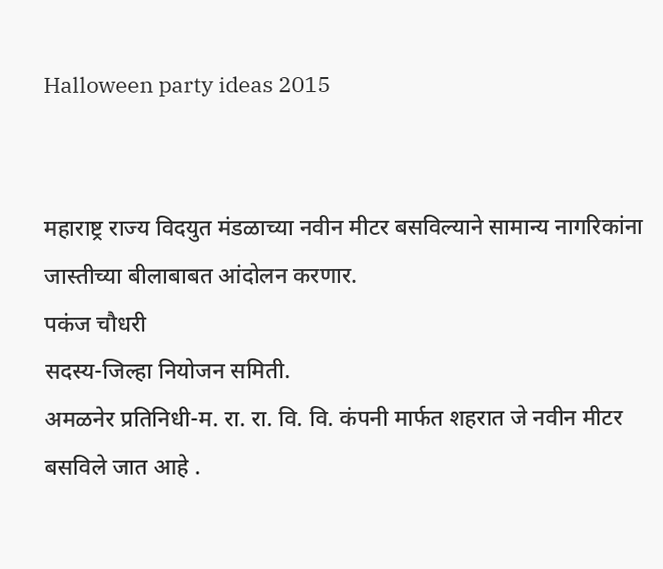Halloween party ideas 2015


महाराष्ट्र राज्य विदयुत मंडळाच्या नवीन मीटर बसविल्याने सामान्य नागरिकांना जास्तीच्या बीलाबाबत आंदोलन करणार.
पकंज चौधरी
सदस्य-जिल्हा नियोजन समिती.
अमळनेर प्रतिनिधी-म. रा. रा. वि. वि. कंपनी मार्फत शहरात जे नवीन मीटर बसविले जात आहे .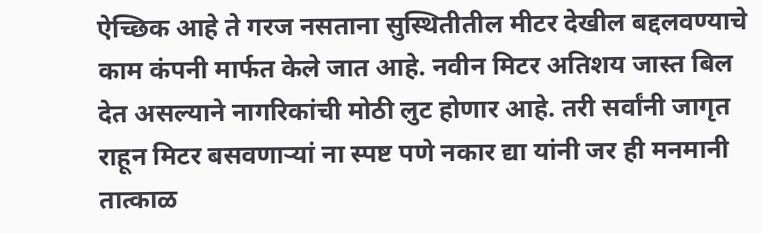ऐच्छिक आहे ते गरज नसताना सुस्थितीतील मीटर देखील बद्दलवण्याचे काम कंपनी मार्फत केले जात आहे. नवीन मिटर अतिशय जास्त बिल देत असल्याने नागरिकांची मोठी लुट होणार आहे. तरी सर्वांनी जागृत राहून मिटर बसवणाऱ्यां ना स्पष्ट पणे नकार द्या यांनी जर ही मनमानी तात्काळ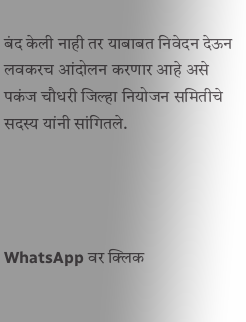बंद केली नाही तर याबाबत निवेदन देऊन  लवकरच आंदोलन करणार आहे असे पकंज चौधरी जिल्हा नियोजन समितीचे सदस्य यांनी सांगितले.




WhatsApp वर क्लिक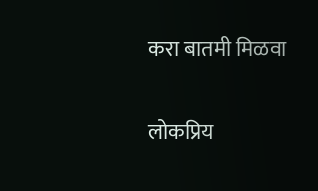करा बातमी मिळवा

लोकप्रिय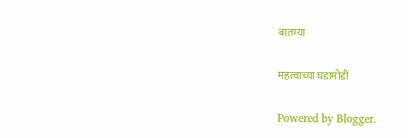बातम्या

महत्वाच्या घडामोडी

Powered by Blogger.